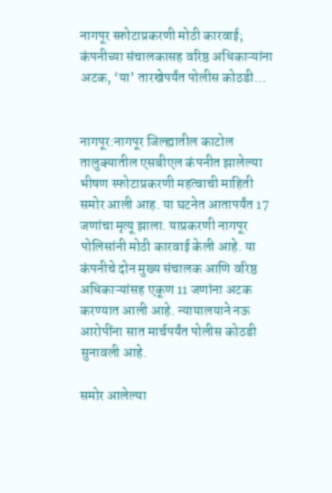नागपूर स्फ़ोटाप्रकरणी मोठी कारवाई; कंपनीच्या संचालकासह वरिष्ठ अधिकाऱ्यांना अटक, ‘या’ तारखेपर्यंत पोलीस कोठडी…


नागपूर:नागपूर जिल्ह्यातील काटोल तालुक्यातील एसबीएल कंपनीत झालेल्या भीषण स्फोटाप्रकरणी महत्वाची माहिती समोर आली आह. या घटनेत आतापर्यंत 17 जणांचा मृत्यू झाला. याप्रकरणी नागपूर पोलिसांनी मोठी कारवाई केली आहे. या कंपनीचे दोन मुख्य संचालक आणि वरिष्ठ अधिकाऱ्यांसह एकूण 11 जणांना अटक करण्यात आली आहे. न्यायालयाने नऊ आरोपींना सात मार्चपर्यंत पोलीस कोठडी सुनावली आहे.

समोर आलेल्या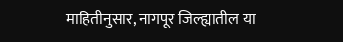माहितीनुसार, नागपूर जिल्ह्यातील या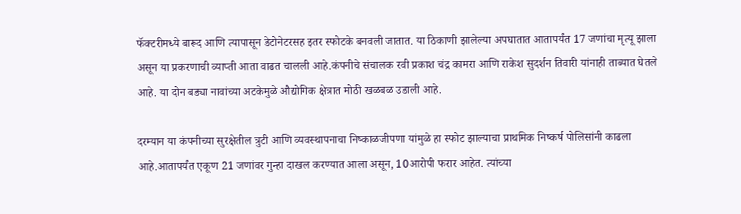फॅक्टरीमध्ये बारूद आणि त्यापासून डेटोनेटरसह इतर स्फोटके बनवली जातात. या ठिकाणी झालेल्या अपघातात आतापर्यंत 17 जणांचा मृत्यू झाला असून या प्रकरणाची व्याप्ती आता वाढत चालली आहे.कंपनीचे संचालक रवी प्रकाश चंद्र कामरा आणि राकेश सुदर्शन तिवारी यांनाही ताब्यात घेतले आहे. या दोन बड्या नावांच्या अटकेमुळे औद्योगिक क्षेत्रात मोठी खळबळ उडाली आहे.

दरम्यान या कंपनीच्या सुरक्षेतील त्रुटी आणि व्यवस्थापनाचा निष्काळजीपणा यांमुळे हा स्फोट झाल्याचा प्राथमिक निष्कर्ष पोलिसांनी काढला आहे.आतापर्यंत एकूण 21 जणांवर गुन्हा दाखल करण्यात आला असून, 10आरोपी फरार आहेत. त्यांच्या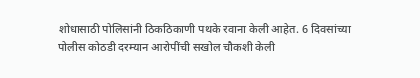शोधासाठी पोलिसांनी ठिकठिकाणी पथके रवाना केली आहेत. 6 दिवसांच्या पोलीस कोठडी दरम्यान आरोपींची सखोल चौकशी केली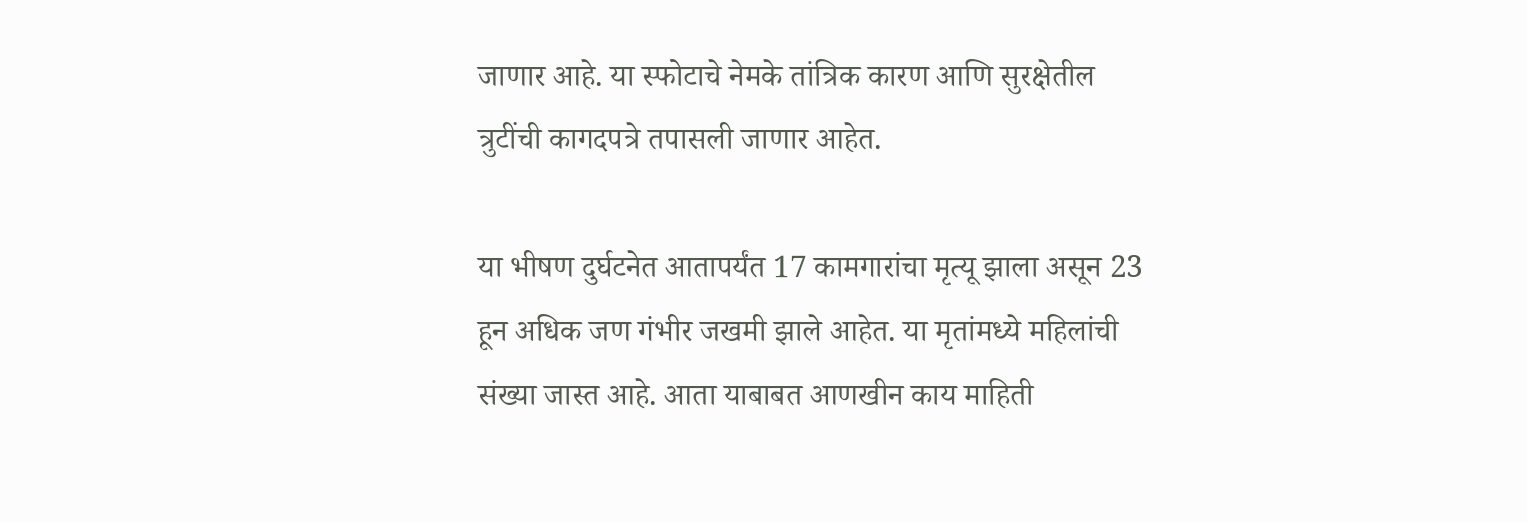जाणार आहे. या स्फोटाचे नेमके तांत्रिक कारण आणि सुरक्षेतील त्रुटींची कागदपत्रे तपासली जाणार आहेत.

या भीषण दुर्घटनेत आतापर्यंत 17 कामगारांचा मृत्यू झाला असून 23 हून अधिक जण गंभीर जखमी झाले आहेत. या मृतांमध्ये महिलांची संख्या जास्त आहे. आता याबाबत आणखीन काय माहिती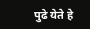पुढे येते हे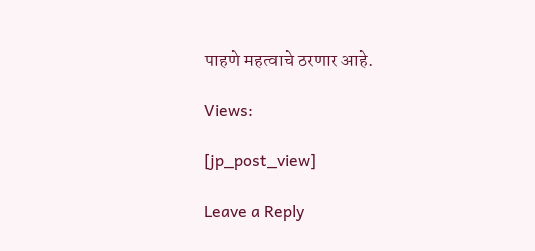पाहणे महत्वाचे ठरणार आहे.

Views:

[jp_post_view]

Leave a Reply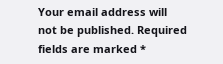Your email address will not be published. Required fields are marked *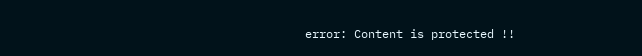error: Content is protected !!